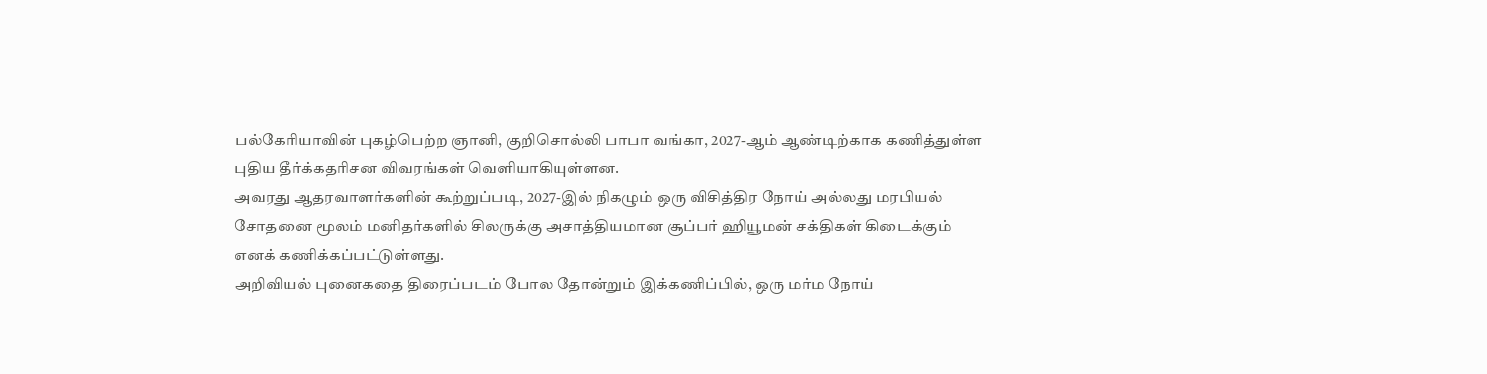பல்கேரியாவின் புகழ்பெற்ற ஞானி, குறிசொல்லி பாபா வங்கா, 2027-ஆம் ஆண்டிற்காக கணித்துள்ள புதிய தீர்க்கதரிசன விவரங்கள் வெளியாகியுள்ளன.
அவரது ஆதரவாளர்களின் கூற்றுப்படி, 2027-இல் நிகழும் ஒரு விசித்திர நோய் அல்லது மரபியல் சோதனை மூலம் மனிதர்களில் சிலருக்கு அசாத்தியமான சூப்பர் ஹியூமன் சக்திகள் கிடைக்கும் எனக் கணிக்கப்பட்டுள்ளது.
அறிவியல் புனைகதை திரைப்படம் போல தோன்றும் இக்கணிப்பில், ஒரு மர்ம நோய்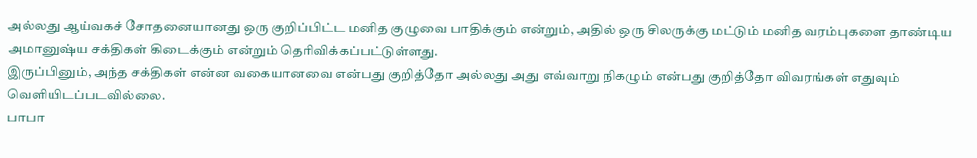அல்லது ஆய்வகச் சோதனையானது ஒரு குறிப்பிட்ட மனித குழுவை பாதிக்கும் என்றும், அதில் ஒரு சிலருக்கு மட்டும் மனித வரம்புகளை தாண்டிய அமானுஷ்ய சக்திகள் கிடைக்கும் என்றும் தெரிவிக்கப்பட்டுள்ளது.
இருப்பினும், அந்த சக்திகள் என்ன வகையானவை என்பது குறித்தோ அல்லது அது எவ்வாறு நிகழும் என்பது குறித்தோ விவரங்கள் எதுவும் வெளியிடப்படவில்லை.
பாபா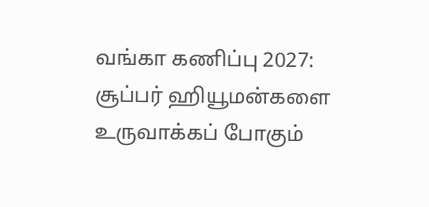வங்கா கணிப்பு 2027: சூப்பர் ஹியூமன்களை உருவாக்கப் போகும்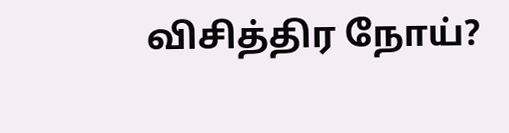விசித்திர நோய்?